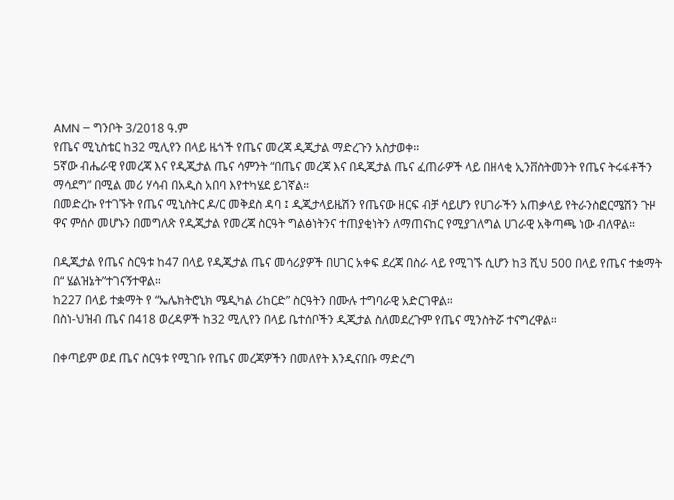AMN – ግንቦት 3/2018 ዓ.ም
የጤና ሚኒስቴር ከ32 ሚሊየን በላይ ዜጎች የጤና መረጃ ዲጂታል ማድረጉን አስታወቀ።
5ኛው ብሔራዊ የመረጃ እና የዲጂታል ጤና ሳምንት “በጤና መረጃ እና በዲጂታል ጤና ፈጠራዎች ላይ በዘላቂ ኢንቨስትመንት የጤና ትሩፋቶችን ማሳደግ” በሚል መሪ ሃሳብ በአዲስ አበባ እየተካሄደ ይገኛል።
በመድረኩ የተገኙት የጤና ሚኒስትር ዶ/ር መቅደስ ዳባ ፤ ዲጂታላይዜሽን የጤናው ዘርፍ ብቻ ሳይሆን የሀገራችን አጠቃላይ የትራንስፎርሜሽን ጉዞ ዋና ምሰሶ መሆኑን በመግለጽ የዲጂታል የመረጃ ስርዓት ግልፅነትንና ተጠያቂነትን ለማጠናከር የሚያገለግል ሀገራዊ አቅጣጫ ነው ብለዋል።

በዲጂታል የጤና ስርዓቱ ከ47 በላይ የዲጂታል ጤና መሳሪያዎች በሀገር አቀፍ ደረጃ በስራ ላይ የሚገኙ ሲሆን ከ3 ሺህ 500 በላይ የጤና ተቋማት በ“ ሄልዝኔት”ተገናኝተዋል።
ከ227 በላይ ተቋማት የ “ኤሌክትሮኒክ ሜዲካል ሪከርድ” ስርዓትን በሙሉ ተግባራዊ አድርገዋል።
በስነ-ህዝብ ጤና በ418 ወረዳዎች ከ32 ሚሊየን በላይ ቤተሰቦችን ዲጂታል ስለመደረጉም የጤና ሚንስትሯ ተናግረዋል።

በቀጣይም ወደ ጤና ስርዓቱ የሚገቡ የጤና መረጃዎችን በመለየት እንዲናበቡ ማድረግ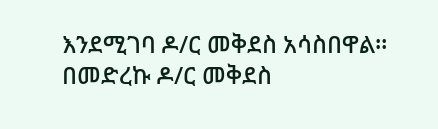እንደሚገባ ዶ/ር መቅደስ አሳስበዋል።
በመድረኩ ዶ/ር መቅደስ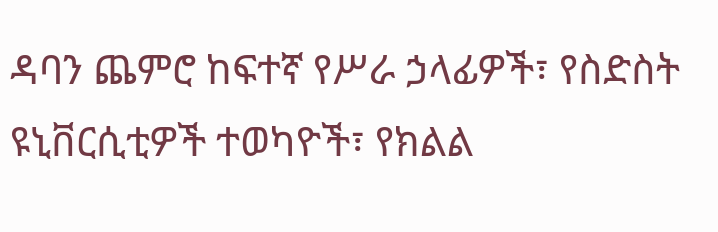ዳባን ጨምሮ ከፍተኛ የሥራ ኃላፊዎች፣ የስድስት ዩኒቨርሲቲዎች ተወካዮች፣ የክልል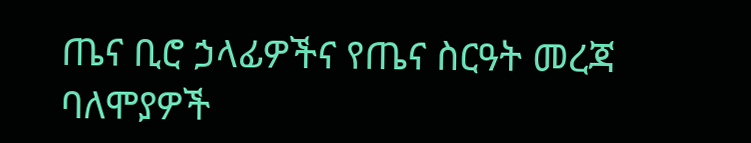ጤና ቢሮ ኃላፊዎችና የጤና ስርዓት መረጃ ባለሞያዎች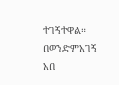ተገኝተዋል።
በወንድምአገኝ አበ